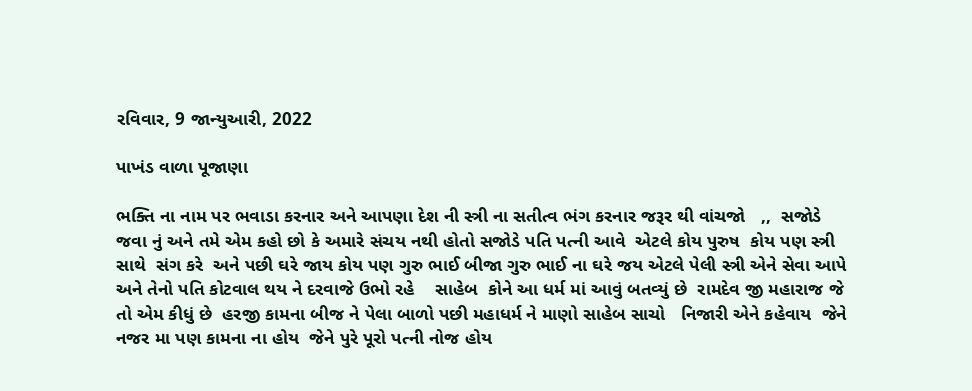રવિવાર, 9 જાન્યુઆરી, 2022

પાખંડ વાળા પૂજાણા

ભક્તિ ના નામ પર ભવાડા કરનાર અને આપણા દેશ ની સ્ત્રી ના સતીત્વ ભંગ કરનાર જરૂર થી વાંચજો   ,,  સજોડે જવા નું અને તમે એમ કહો છો કે અમારે સંચય નથી હોતો સજોડે પતિ પત્ની આવે  એટલે કોય પુરુષ  કોય પણ સ્ત્રી સાથે  સંગ કરે  અને પછી ઘરે જાય કોય પણ ગુરુ ભાઈ બીજા ગુરુ ભાઈ ના ઘરે જય એટલે પેલી સ્ત્રી એને સેવા આપે અને તેનો પતિ કોટવાલ થય ને દરવાજે ઉભો રહે    સાહેબ  કોને આ ધર્મ માં આવું બતવ્યું છે  રામદેવ જી મહારાજ જે તો એમ કીધું છે  હરજી કામના બીજ ને પેલા બાળો પછી મહાધર્મ ને માણો સાહેબ સાચો   નિજારી એને કહેવાય  જેને  નજર મા પણ કામના ના હોય  જેને પુરે પૂરો પત્ની નોજ હોય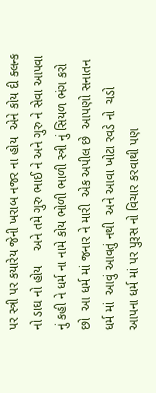પર સ્ત્રી પર કયારેય જેની ખરાબ નજર ના હોય  એને કોય દી ક્લન્ક નો ડાઘ નો હોય    અને તમે ગુરુ ભાઈ ને અને ગુરુ ને સેવા આપવા નું કહી ને ધર્મ ના નામે કોય ભોળી ભાળી સ્ત્રી નું સિયળ ભંગ કરો છો  આ ધર્મ માં જનાર ને મારી  એક અપીલ છે  આપણો સનાતન ધર્મ માં  આવું આવતું નથી  અને આવા ખોટા રવડે નો  ચડો  આપના ધર્મ માં પર પુરૂસ નો વિચાર કરવાથી પણ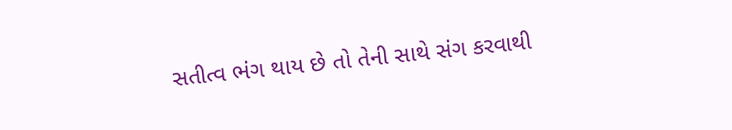સતીત્વ ભંગ થાય છે તો તેની સાથે સંગ કરવાથી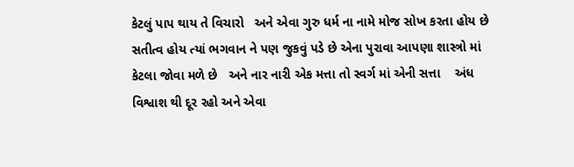કેટલું પાપ થાય તે વિચારો   અને એવા ગુરુ ધર્મ ના નામે મોજ સોખ કરતા હોય છે   સતીત્વ હોય ત્યાં ભગવાન ને પણ જુકવું પડે છે એના પુરાવા આપણા શાસ્ત્રો માં કેટલા જોવા મળે છે   અને નાર નારી એક મત્તા તો સ્વર્ગ માં એની સત્તા    અંધ વિશ્વાશ થી દૂર રહો અને એવા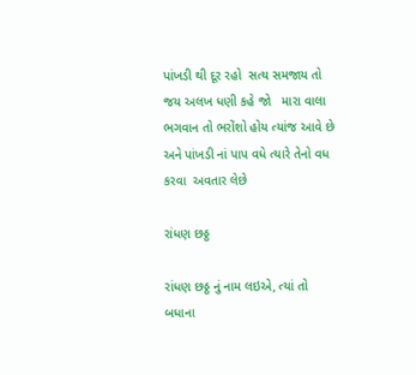પાંખડી થી દૂર રહો  સત્ય સમજાય તો જય અલખ ધણી કહે જો   મારા વાલા  ભગવાન તો ભરોંશો હોય ત્યાંજ આવે છે   અને પાંખડી નાં પાપ વધે ત્યારે તેનો વધ કરવા  અવતાર લેછે

રાંધણ છઠ્ઠ

રાંધણ છઠ્ઠ નું નામ લઇએ, ત્યાં તો બધાના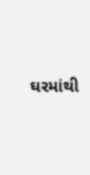ઘરમાંથી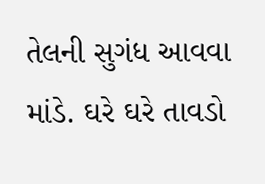તેલની સુગંધ આવવા માંડે. ઘરે ઘરે તાવડો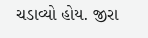ચડાવ્યો હોય. જીરા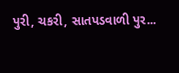પુરી, ચકરી, સાતપડવાળી પુર...